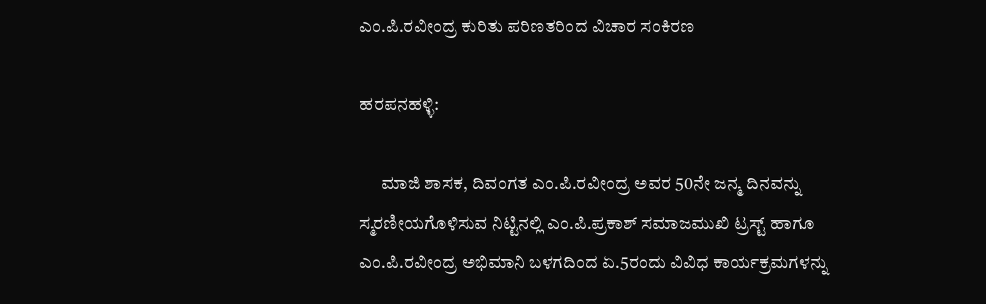ಎಂ.ಪಿ.ರವೀಂದ್ರ ಕುರಿತು ಪರಿಣತರಿಂದ ವಿಚಾರ ಸಂಕಿರಣ

ಹರಪನಹಳ್ಳಿ:

      ಮಾಜಿ ಶಾಸಕ, ದಿವಂಗತ ಎಂ.ಪಿ.ರವೀಂದ್ರ ಅವರ 50ನೇ ಜನ್ಮ ದಿನವನ್ನು ಸ್ಮರಣೀಯಗೊಳಿಸುವ ನಿಟ್ಟಿನಲ್ಲಿ ಎಂ.ಪಿ.ಪ್ರಕಾಶ್ ಸಮಾಜಮುಖಿ ಟ್ರಸ್ಟ್ ಹಾಗೂ ಎಂ.ಪಿ.ರವೀಂದ್ರ ಅಭಿಮಾನಿ ಬಳಗದಿಂದ ಏ.5ರಂದು ವಿವಿಧ ಕಾರ್ಯಕ್ರಮಗಳನ್ನು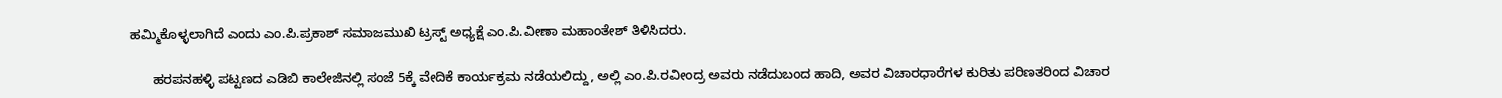ಹಮ್ಮಿಕೊಳ್ಳಲಾಗಿದೆ ಎಂದು ಎಂ.ಪಿ.ಪ್ರಕಾಶ್ ಸಮಾಜಮುಖಿ ಟ್ರಸ್ಟ್ ಅಧ್ಯಕ್ಷೆ ಎಂ.ಪಿ.ವೀಣಾ ಮಹಾಂತೇಶ್ ತಿಳಿಸಿದರು.

      ಹರಪನಹಳ್ಳಿ ಪಟ್ಟಣದ ಎಡಿಬಿ ಕಾಲೇಜಿನಲ್ಲಿ ಸಂಜೆ 5ಕ್ಕೆ ವೇದಿಕೆ ಕಾರ್ಯಕ್ರಮ ನಡೆಯಲಿದ್ದು, ಅಲ್ಲಿ ಎಂ.ಪಿ.ರವೀಂದ್ರ ಅವರು ನಡೆದುಬಂದ ಹಾದಿ, ಅವರ ವಿಚಾರಧಾರೆಗಳ ಕುರಿತು ಪರಿಣತರಿಂದ ವಿಚಾರ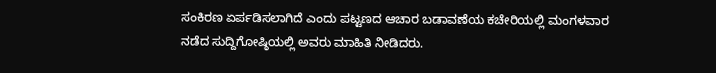ಸಂಕಿರಣ ಏರ್ಪಡಿಸಲಾಗಿದೆ ಎಂದು ಪಟ್ಟಣದ ಆಚಾರ ಬಡಾವಣೆಯ ಕಚೇರಿಯಲ್ಲಿ ಮಂಗಳವಾರ ನಡೆದ ಸುದ್ದಿಗೋಷ್ಠಿಯಲ್ಲಿ ಅವರು ಮಾಹಿತಿ ನೀಡಿದರು.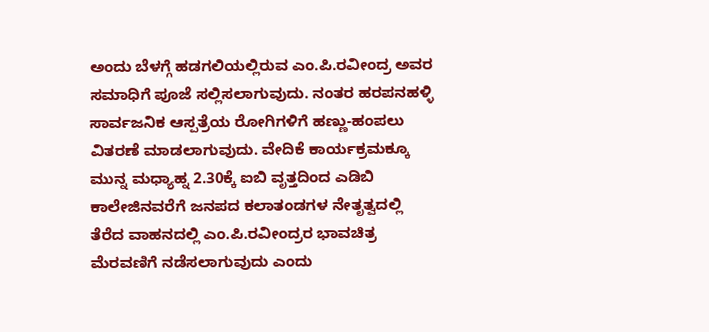ಅಂದು ಬೆಳಗ್ಗೆ ಹಡಗಲಿಯಲ್ಲಿರುವ ಎಂ.ಪಿ.ರವೀಂದ್ರ ಅವರ ಸಮಾಧಿಗೆ ಪೂಜೆ ಸಲ್ಲಿಸಲಾಗುವುದು. ನಂತರ ಹರಪನಹಳ್ಳಿ ಸಾರ್ವಜನಿಕ ಆಸ್ಪತ್ರೆಯ ರೋಗಿಗಳಿಗೆ ಹಣ್ಣು-ಹಂಪಲು ವಿತರಣೆ ಮಾಡಲಾಗುವುದು. ವೇದಿಕೆ ಕಾರ್ಯಕ್ರಮಕ್ಕೂ ಮುನ್ನ ಮಧ್ಯಾಹ್ನ 2.30ಕ್ಕೆ ಐಬಿ ವೃತ್ತದಿಂದ ಎಡಿಬಿ ಕಾಲೇಜಿನವರೆಗೆ ಜನಪದ ಕಲಾತಂಡಗಳ ನೇತೃತ್ವದಲ್ಲಿ ತೆರೆದ ವಾಹನದಲ್ಲಿ ಎಂ.ಪಿ.ರವೀಂದ್ರರ ಭಾವಚಿತ್ರ ಮೆರವಣಿಗೆ ನಡೆಸಲಾಗುವುದು ಎಂದು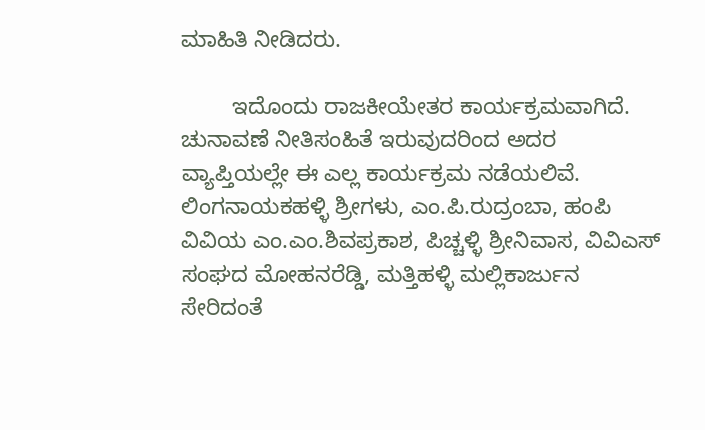ಮಾಹಿತಿ ನೀಡಿದರು.

        ಇದೊಂದು ರಾಜಕೀಯೇತರ ಕಾರ್ಯಕ್ರಮವಾಗಿದೆ. ಚುನಾವಣೆ ನೀತಿಸಂಹಿತೆ ಇರುವುದರಿಂದ ಅದರ ವ್ಯಾಪ್ತಿಯಲ್ಲೇ ಈ ಎಲ್ಲ ಕಾರ್ಯಕ್ರಮ ನಡೆಯಲಿವೆ. ಲಿಂಗನಾಯಕಹಳ್ಳಿ ಶ್ರೀಗಳು, ಎಂ.ಪಿ.ರುದ್ರಂಬಾ, ಹಂಪಿ ವಿವಿಯ ಎಂ.ಎಂ.ಶಿವಪ್ರಕಾಶ, ಪಿಚ್ಚಳ್ಳಿ ಶ್ರೀನಿವಾಸ, ವಿವಿಎಸ್ ಸಂಘದ ಮೋಹನರೆಡ್ಡಿ, ಮತ್ತಿಹಳ್ಳಿ ಮಲ್ಲಿಕಾರ್ಜುನ ಸೇರಿದಂತೆ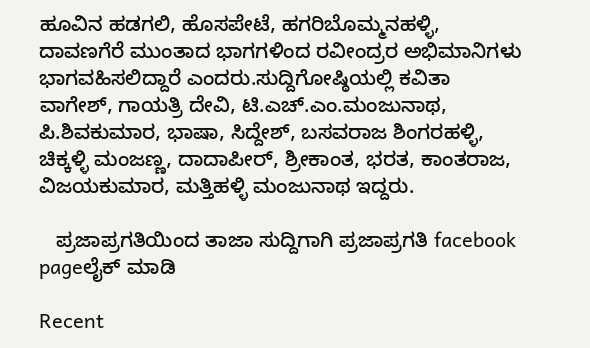ಹೂವಿನ ಹಡಗಲಿ, ಹೊಸಪೇಟೆ, ಹಗರಿಬೊಮ್ಮನಹಳ್ಳಿ, ದಾವಣಗೆರೆ ಮುಂತಾದ ಭಾಗಗಳಿಂದ ರವೀಂದ್ರರ ಅಭಿಮಾನಿಗಳು ಭಾಗವಹಿಸಲಿದ್ದಾರೆ ಎಂದರು.ಸುದ್ದಿಗೋಷ್ಠಿಯಲ್ಲಿ ಕವಿತಾ ವಾಗೇಶ್, ಗಾಯತ್ರಿ ದೇವಿ, ಟಿ.ಎಚ್.ಎಂ.ಮಂಜುನಾಥ, ಪಿ.ಶಿವಕುಮಾರ, ಭಾಷಾ, ಸಿದ್ದೇಶ್, ಬಸವರಾಜ ಶಿಂಗರಹಳ್ಳಿ, ಚಿಕ್ಕಳ್ಳಿ ಮಂಜಣ್ಣ, ದಾದಾಪೀರ್, ಶ್ರೀಕಾಂತ, ಭರತ, ಕಾಂತರಾಜ, ವಿಜಯಕುಮಾರ, ಮತ್ತಿಹಳ್ಳಿ ಮಂಜುನಾಥ ಇದ್ದರು.

   ಪ್ರಜಾಪ್ರಗತಿಯಿಂದ ತಾಜಾ ಸುದ್ದಿಗಾಗಿ ಪ್ರಜಾಪ್ರಗತಿ facebook pageಲೈಕ್ ಮಾಡಿ

Recent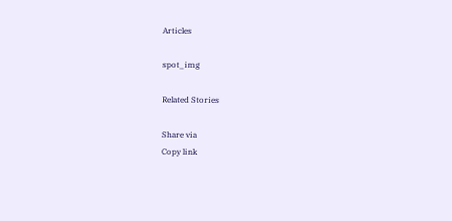Articles

spot_img

Related Stories

Share via
Copy link